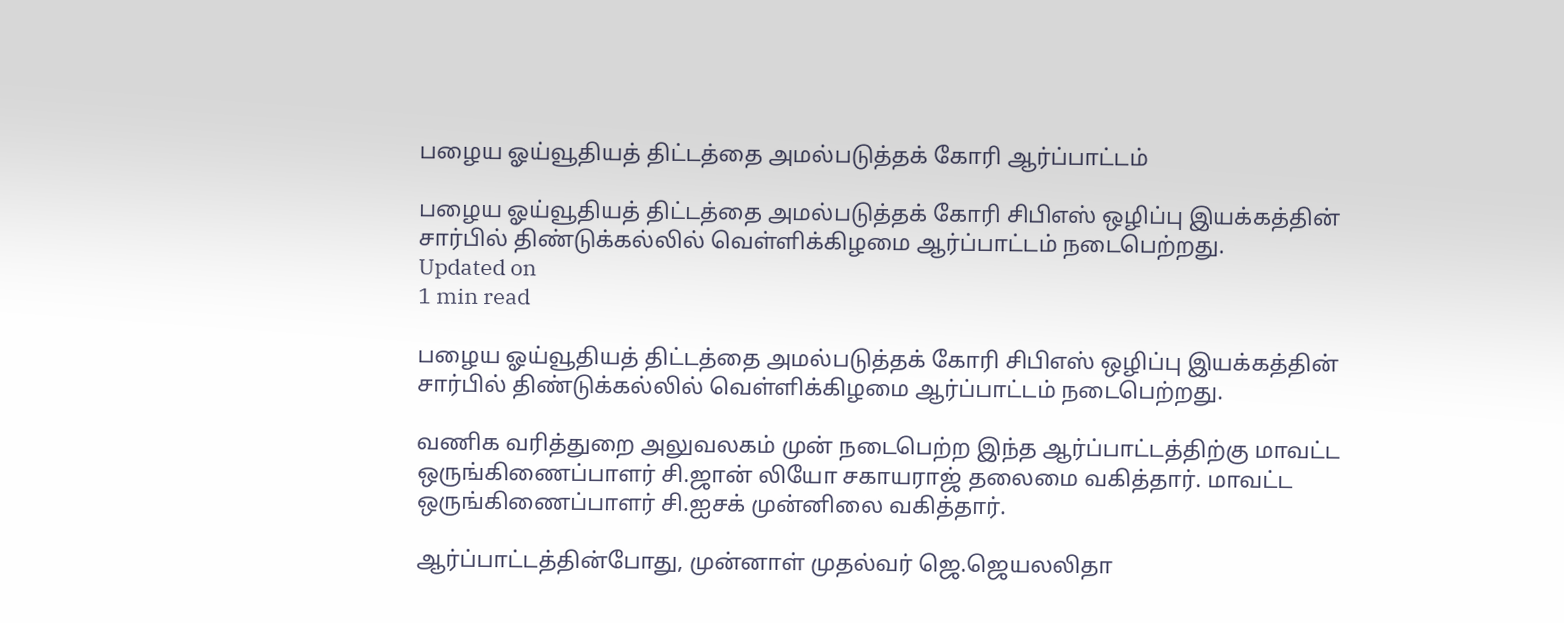பழைய ஓய்வூதியத் திட்டத்தை அமல்படுத்தக் கோரி ஆர்ப்பாட்டம்

பழைய ஓய்வூதியத் திட்டத்தை அமல்படுத்தக் கோரி சிபிஎஸ் ஒழிப்பு இயக்கத்தின் சார்பில் திண்டுக்கல்லில் வெள்ளிக்கிழமை ஆர்ப்பாட்டம் நடைபெற்றது.
Updated on
1 min read

பழைய ஓய்வூதியத் திட்டத்தை அமல்படுத்தக் கோரி சிபிஎஸ் ஒழிப்பு இயக்கத்தின் சார்பில் திண்டுக்கல்லில் வெள்ளிக்கிழமை ஆர்ப்பாட்டம் நடைபெற்றது.

வணிக வரித்துறை அலுவலகம் முன் நடைபெற்ற இந்த ஆர்ப்பாட்டத்திற்கு மாவட்ட ஒருங்கிணைப்பாளர் சி.ஜான் லியோ சகாயராஜ் தலைமை வகித்தார். மாவட்ட ஒருங்கிணைப்பாளர் சி.ஐசக் முன்னிலை வகித்தார்.

ஆர்ப்பாட்டத்தின்போது, முன்னாள் முதல்வர் ஜெ.ஜெயலலிதா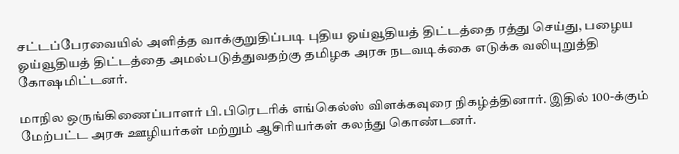சட்டப்பேரவையில் அளித்த வாக்குறுதிப்படி புதிய ஓய்வூதியத் திட்டத்தை ரத்து செய்து, பழைய ஓய்வூதியத் திட்டத்தை அமல்படுத்துவதற்கு தமிழக அரசு நடவடிக்கை எடுக்க வலியுறுத்தி கோஷமிட்டனர்.

மாநில ஒருங்கிணைப்பாளர் பி.பிரெடரிக் எங்கெல்ஸ் விளக்கவுரை நிகழ்த்தினார். இதில் 100-க்கும் மேற்பட்ட அரசு ஊழியர்கள் மற்றும் ஆசிரியர்கள் கலந்து கொண்டனர்.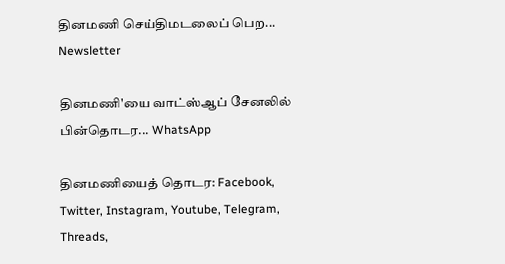தினமணி செய்திமடலைப் பெற... Newsletter

தினமணி'யை வாட்ஸ்ஆப் சேனலில் பின்தொடர... WhatsApp

தினமணியைத் தொடர: Facebook, Twitter, Instagram, Youtube, Telegram, Threads,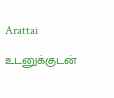Arattai

உடனுக்குடன்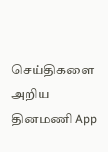செய்திகளை அறிய தினமணி App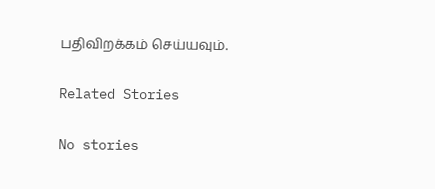பதிவிறக்கம் செய்யவும்.

Related Stories

No stories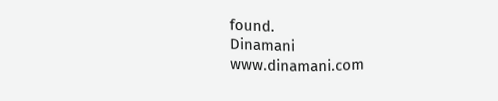found.
Dinamani
www.dinamani.com